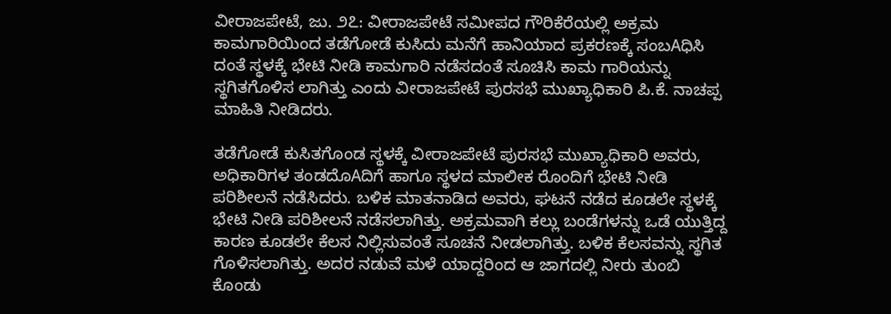ವೀರಾಜಪೇಟೆ, ಜು. ೨೭: ವೀರಾಜಪೇಟೆ ಸಮೀಪದ ಗೌರಿಕೆರೆಯಲ್ಲಿ ಅಕ್ರಮ ಕಾಮಗಾರಿಯಿಂದ ತಡೆಗೋಡೆ ಕುಸಿದು ಮನೆಗೆ ಹಾನಿಯಾದ ಪ್ರಕರಣಕ್ಕೆ ಸಂಬAಧಿಸಿ ದಂತೆ ಸ್ಥಳಕ್ಕೆ ಭೇಟಿ ನೀಡಿ ಕಾಮಗಾರಿ ನಡೆಸದಂತೆ ಸೂಚಿಸಿ ಕಾಮ ಗಾರಿಯನ್ನು ಸ್ಥಗಿತಗೊಳಿಸ ಲಾಗಿತ್ತು ಎಂದು ವೀರಾಜಪೇಟೆ ಪುರಸಭೆ ಮುಖ್ಯಾಧಿಕಾರಿ ಪಿ.ಕೆ. ನಾಚಪ್ಪ ಮಾಹಿತಿ ನೀಡಿದರು.

ತಡೆಗೋಡೆ ಕುಸಿತಗೊಂಡ ಸ್ಥಳಕ್ಕೆ ವೀರಾಜಪೇಟೆ ಪುರಸಭೆ ಮುಖ್ಯಾಧಿಕಾರಿ ಅವರು, ಅಧಿಕಾರಿಗಳ ತಂಡದೊAದಿಗೆ ಹಾಗೂ ಸ್ಥಳದ ಮಾಲೀಕ ರೊಂದಿಗೆ ಭೇಟಿ ನೀಡಿ ಪರಿಶೀಲನೆ ನಡೆಸಿದರು. ಬಳಿಕ ಮಾತನಾಡಿದ ಅವರು, ಘಟನೆ ನಡೆದ ಕೂಡಲೇ ಸ್ಥಳಕ್ಕೆ ಭೇಟಿ ನೀಡಿ ಪರಿಶೀಲನೆ ನಡೆಸಲಾಗಿತ್ತು. ಅಕ್ರಮವಾಗಿ ಕಲ್ಲು ಬಂಡೆಗಳನ್ನು ಒಡೆ ಯುತ್ತಿದ್ದ ಕಾರಣ ಕೂಡಲೇ ಕೆಲಸ ನಿಲ್ಲಿಸುವಂತೆ ಸೂಚನೆ ನೀಡಲಾಗಿತ್ತು. ಬಳಿಕ ಕೆಲಸವನ್ನು ಸ್ಥಗಿತ ಗೊಳಿಸಲಾಗಿತ್ತು. ಅದರ ನಡುವೆ ಮಳೆ ಯಾದ್ದರಿಂದ ಆ ಜಾಗದಲ್ಲಿ ನೀರು ತುಂಬಿ ಕೊಂಡು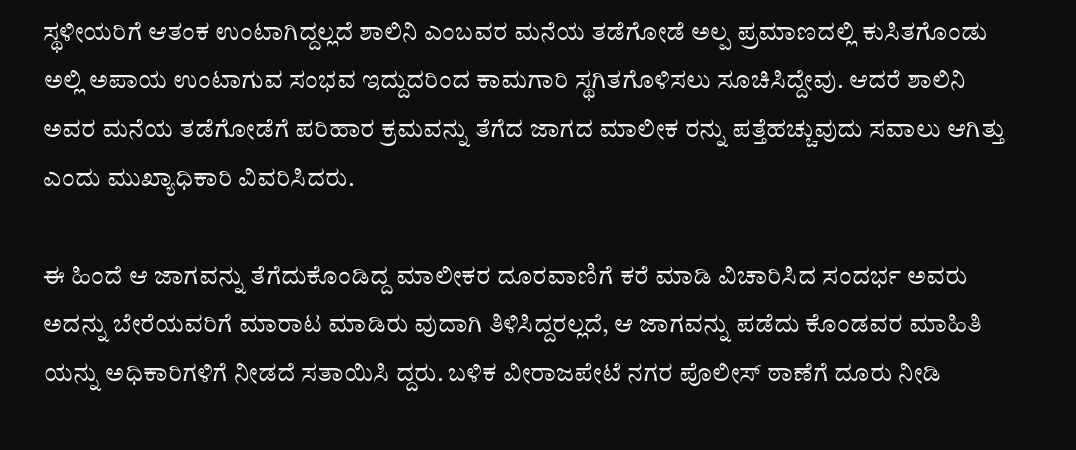ಸ್ಥಳೀಯರಿಗೆ ಆತಂಕ ಉಂಟಾಗಿದ್ದಲ್ಲದೆ ಶಾಲಿನಿ ಎಂಬವರ ಮನೆಯ ತಡೆಗೋಡೆ ಅಲ್ಪ ಪ್ರಮಾಣದಲ್ಲಿ ಕುಸಿತಗೊಂಡು ಅಲ್ಲಿ ಅಪಾಯ ಉಂಟಾಗುವ ಸಂಭವ ಇದ್ದುದರಿಂದ ಕಾಮಗಾರಿ ಸ್ಥಗಿತಗೊಳಿಸಲು ಸೂಚಿಸಿದ್ದೇವು. ಆದರೆ ಶಾಲಿನಿ ಅವರ ಮನೆಯ ತಡೆಗೋಡೆಗೆ ಪರಿಹಾರ ಕ್ರಮವನ್ನು ತೆಗೆದ ಜಾಗದ ಮಾಲೀಕ ರನ್ನು ಪತ್ತೆಹಚ್ಚುವುದು ಸವಾಲು ಆಗಿತ್ತು ಎಂದು ಮುಖ್ಯಾಧಿಕಾರಿ ವಿವರಿಸಿದರು.

ಈ ಹಿಂದೆ ಆ ಜಾಗವನ್ನು ತೆಗೆದುಕೊಂಡಿದ್ದ ಮಾಲೀಕರ ದೂರವಾಣಿಗೆ ಕರೆ ಮಾಡಿ ವಿಚಾರಿಸಿದ ಸಂದರ್ಭ ಅವರು ಅದನ್ನು ಬೇರೆಯವರಿಗೆ ಮಾರಾಟ ಮಾಡಿರು ವುದಾಗಿ ತಿಳಿಸಿದ್ದರಲ್ಲದೆ, ಆ ಜಾಗವನ್ನು ಪಡೆದು ಕೊಂಡವರ ಮಾಹಿತಿ ಯನ್ನು ಅಧಿಕಾರಿಗಳಿಗೆ ನೀಡದೆ ಸತಾಯಿಸಿ ದ್ದರು. ಬಳಿಕ ವೀರಾಜಪೇಟೆ ನಗರ ಪೊಲೀಸ್ ಠಾಣೆಗೆ ದೂರು ನೀಡಿ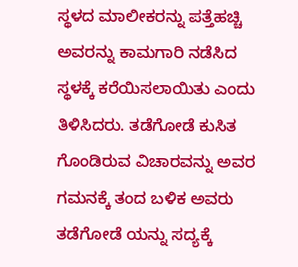ಸ್ಥಳದ ಮಾಲೀಕರನ್ನು ಪತ್ತೆಹಚ್ಚಿ ಅವರನ್ನು ಕಾಮಗಾರಿ ನಡೆಸಿದ ಸ್ಥಳಕ್ಕೆ ಕರೆಯಿಸಲಾಯಿತು ಎಂದು ತಿಳಿಸಿದರು. ತಡೆಗೋಡೆ ಕುಸಿತ ಗೊಂಡಿರುವ ವಿಚಾರವನ್ನು ಅವರ ಗಮನಕ್ಕೆ ತಂದ ಬಳಿಕ ಅವರು ತಡೆಗೋಡೆ ಯನ್ನು ಸದ್ಯಕ್ಕೆ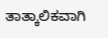ತಾತ್ಕಾಲಿಕವಾಗಿ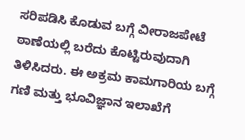ಸರಿಪಡಿಸಿ ಕೊಡುವ ಬಗ್ಗೆ ವೀರಾಜಪೇಟೆ ಠಾಣೆಯಲ್ಲಿ ಬರೆದು ಕೊಟ್ಟಿರುವುದಾಗಿ ತಿಳಿಸಿದರು. ಈ ಅಕ್ರಮ ಕಾಮಗಾರಿಯ ಬಗ್ಗೆ ಗಣಿ ಮತ್ತು ಭೂವಿಜ್ಞಾನ ಇಲಾಖೆಗೆ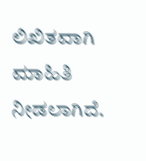ಲಿಖಿತವಾಗಿ ಮಾಹಿತಿ ನೀಡಲಾಗಿದೆ.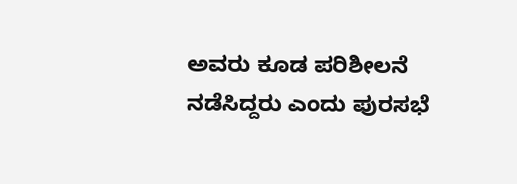ಅವರು ಕೂಡ ಪರಿಶೀಲನೆ ನಡೆಸಿದ್ದರು ಎಂದು ಪುರಸಭೆ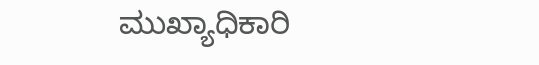ಮುಖ್ಯಾಧಿಕಾರಿ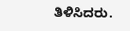ತಿಳಿಸಿದರು.